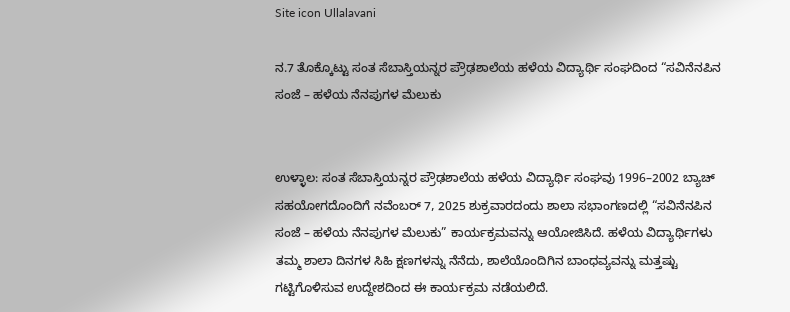Site icon Ullalavani

ನ.7 ತೊಕ್ಕೊಟ್ಟು ಸಂತ ಸೆಬಾಸ್ತಿಯನ್ನರ ಪ್ರೌಢಶಾಲೆಯ ಹಳೆಯ ವಿದ್ಯಾರ್ಥಿ ಸಂಘದಿಂದ “ಸವಿನೆನಪಿನ ಸಂಜೆ – ಹಳೆಯ ನೆನಪುಗಳ ಮೆಲುಕು


ಉಳ್ಳಾಲ: ಸಂತ ಸೆಬಾಸ್ತಿಯನ್ನರ ಪ್ರೌಢಶಾಲೆಯ ಹಳೆಯ ವಿದ್ಯಾರ್ಥಿ ಸಂಘವು 1996–2002 ಬ್ಯಾಚ್‌ ಸಹಯೋಗದೊಂದಿಗೆ ನವೆಂಬರ್‌ 7, 2025 ಶುಕ್ರವಾರದಂದು ಶಾಲಾ ಸಭಾಂಗಣದಲ್ಲಿ “ಸವಿನೆನಪಿನ ಸಂಜೆ – ಹಳೆಯ ನೆನಪುಗಳ ಮೆಲುಕು” ಕಾರ್ಯಕ್ರಮವನ್ನು ಆಯೋಜಿಸಿದೆ. ಹಳೆಯ ವಿದ್ಯಾರ್ಥಿಗಳು ತಮ್ಮ ಶಾಲಾ ದಿನಗಳ ಸಿಹಿ ಕ್ಷಣಗಳನ್ನು ನೆನೆದು, ಶಾಲೆಯೊಂದಿಗಿನ ಬಾಂಧವ್ಯವನ್ನು ಮತ್ತಷ್ಟು ಗಟ್ಟಿಗೊಳಿಸುವ ಉದ್ದೇಶದಿಂದ ಈ ಕಾರ್ಯಕ್ರಮ ನಡೆಯಲಿದೆ.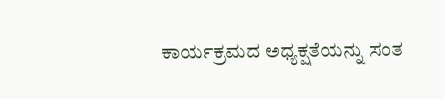ಕಾರ್ಯಕ್ರಮದ ಅಧ್ಯಕ್ಷತೆಯನ್ನು ಸಂತ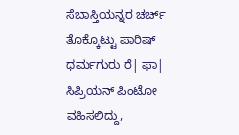ಸೆಬಾಸ್ತಿಯನ್ನರ ಚರ್ಚ್‌ ತೊಕ್ಕೊಟ್ಟು ಪಾರಿಷ್‌ ಧರ್ಮಗುರು ರೆ| ಫಾ| ಸಿಪ್ರಿಯನ್‌ ಪಿಂಟೋ ವಹಿಸಲಿದ್ದು,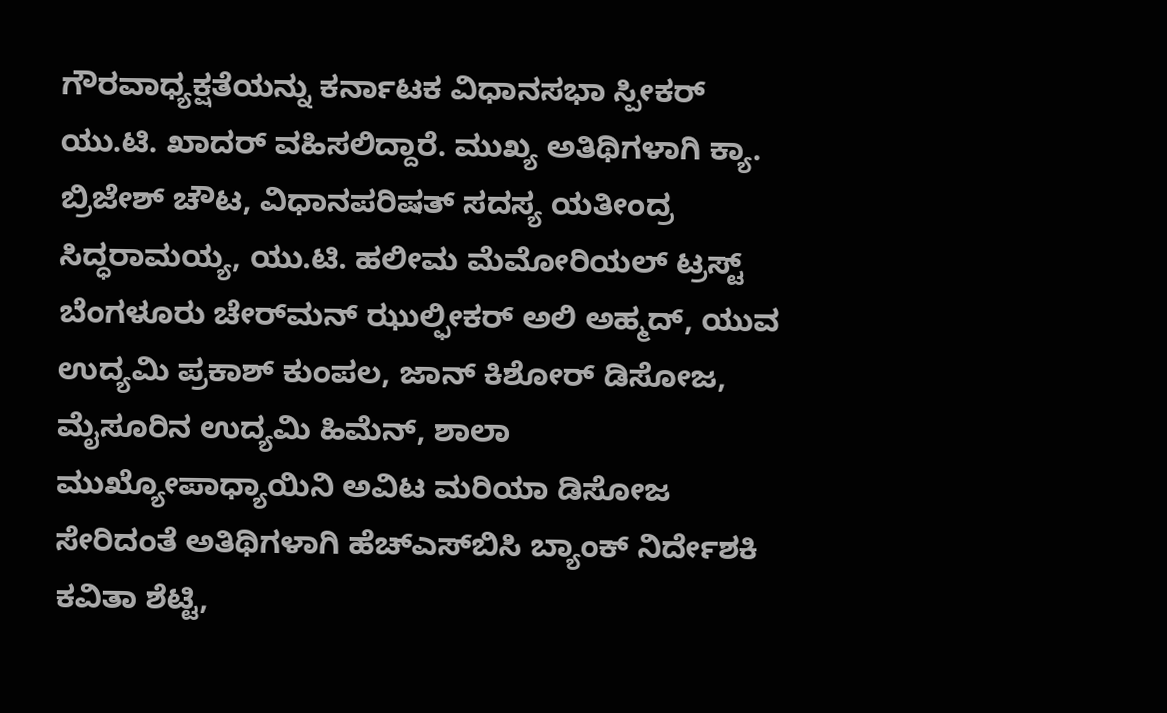ಗೌರವಾಧ್ಯಕ್ಷತೆಯನ್ನು ಕರ್ನಾಟಕ ವಿಧಾನಸಭಾ ಸ್ಪೀಕರ್‌ ಯು.ಟಿ. ಖಾದರ್‌ ವಹಿಸಲಿದ್ದಾರೆ. ಮುಖ್ಯ ಅತಿಥಿಗಳಾಗಿ ಕ್ಯಾ. ಬ್ರಿಜೇಶ್‌ ಚೌಟ, ವಿಧಾನಪರಿಷತ್‌ ಸದಸ್ಯ ಯತೀಂದ್ರ ಸಿದ್ಧರಾಮಯ್ಯ, ಯು.ಟಿ. ಹಲೀಮ ಮೆಮೋರಿಯಲ್‌ ಟ್ರಸ್ಟ್‌ ಬೆಂಗಳೂರು ಚೇರ್‌ಮನ್‌ ಝುಲ್ಫೀಕರ್‌ ಅಲಿ ಅಹ್ಮದ್‌, ಯುವ ಉದ್ಯಮಿ ಪ್ರಕಾಶ್‌ ಕುಂಪಲ, ಜಾನ್‌ ಕಿಶೋರ್‌ ಡಿಸೋಜ, ಮೈಸೂರಿನ ಉದ್ಯಮಿ ಹಿಮೆನ್‌, ಶಾಲಾ ಮುಖ್ಯೋಪಾಧ್ಯಾಯಿನಿ ಅವಿಟ ಮರಿಯಾ ಡಿಸೋಜ ಸೇರಿದಂತೆ ಅತಿಥಿಗಳಾಗಿ ಹೆಚ್‌ಎಸ್‌ಬಿಸಿ ಬ್ಯಾಂಕ್‌ ನಿರ್ದೇಶಕಿ ಕವಿತಾ ಶೆಟ್ಟಿ,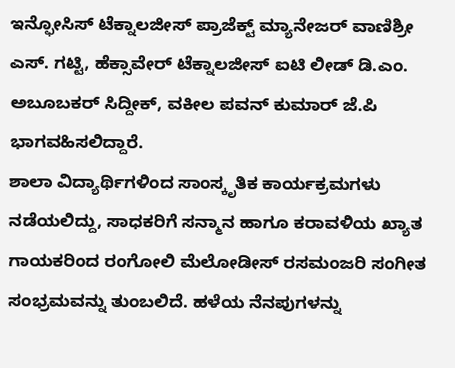ಇನ್ಫೋಸಿಸ್‌ ಟೆಕ್ನಾಲಜೀಸ್‌ ಪ್ರಾಜೆಕ್ಟ್‌ ಮ್ಯಾನೇಜರ್‌ ವಾಣಿಶ್ರೀ ಎಸ್‌. ಗಟ್ಟಿ, ಹೆಕ್ಸಾವೇರ್‌ ಟೆಕ್ನಾಲಜೀಸ್‌ ಐಟಿ ಲೀಡ್‌ ಡಿ.ಎಂ. ಅಬೂಬಕರ್‌ ಸಿದ್ದೀಕ್‌, ವಕೀಲ ಪವನ್‌ ಕುಮಾರ್‌ ಜೆ.ಪಿ ಭಾಗವಹಿಸಲಿದ್ದಾರೆ.
ಶಾಲಾ ವಿದ್ಯಾರ್ಥಿಗಳಿಂದ ಸಾಂಸ್ಕೃತಿಕ ಕಾರ್ಯಕ್ರಮಗಳು ನಡೆಯಲಿದ್ದು, ಸಾಧಕರಿಗೆ ಸನ್ಮಾನ ಹಾಗೂ ಕರಾವಳಿಯ ಖ್ಯಾತ ಗಾಯಕರಿಂದ ರಂಗೋಲಿ ಮೆಲೋಡೀಸ್‌ ರಸಮಂಜರಿ ಸಂಗೀತ ಸಂಭ್ರಮವನ್ನು ತುಂಬಲಿದೆ. ಹಳೆಯ ನೆನಪುಗಳನ್ನು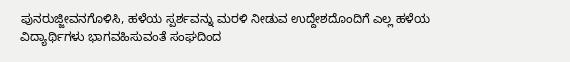ಪುನರುಜ್ಜೀವನಗೊಳಿಸಿ, ಹಳೆಯ ಸ್ಪರ್ಶವನ್ನು ಮರಳಿ ನೀಡುವ ಉದ್ದೇಶದೊಂದಿಗೆ ಎಲ್ಲ ಹಳೆಯ ವಿದ್ಯಾರ್ಥಿಗಳು ಭಾಗವಹಿಸುವಂತೆ ಸಂಘದಿಂದ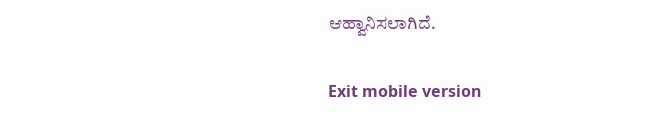ಆಹ್ವಾನಿಸಲಾಗಿದೆ.

Exit mobile version